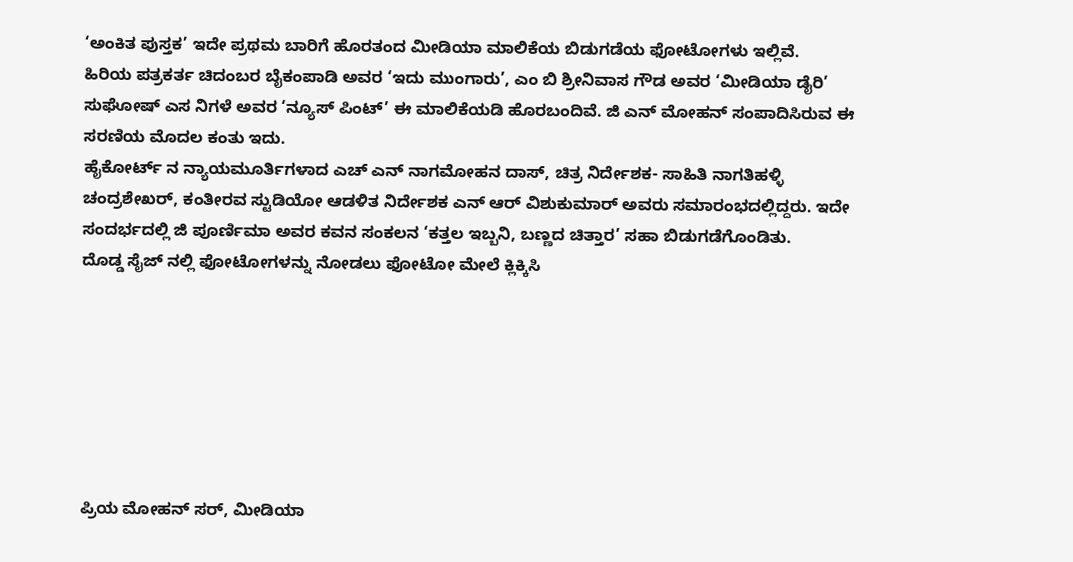‘ಅಂಕಿತ ಪುಸ್ತಕ’ ಇದೇ ಪ್ರಥಮ ಬಾರಿಗೆ ಹೊರತಂದ ಮೀಡಿಯಾ ಮಾಲಿಕೆಯ ಬಿಡುಗಡೆಯ ಫೋಟೋಗಳು ಇಲ್ಲಿವೆ.
ಹಿರಿಯ ಪತ್ರಕರ್ತ ಚಿದಂಬರ ಬೈಕಂಪಾಡಿ ಅವರ ‘ಇದು ಮುಂಗಾರು’, ಎಂ ಬಿ ಶ್ರೀನಿವಾಸ ಗೌಡ ಅವರ ‘ಮೀಡಿಯಾ ಡೈರಿ’ ಸುಘೋಷ್ ಎಸ ನಿಗಳೆ ಅವರ ‘ನ್ಯೂಸ್ ಪಿಂಟ್’ ಈ ಮಾಲಿಕೆಯಡಿ ಹೊರಬಂದಿವೆ. ಜಿ ಎನ್ ಮೋಹನ್ ಸಂಪಾದಿಸಿರುವ ಈ ಸರಣಿಯ ಮೊದಲ ಕಂತು ಇದು.
ಹೈಕೋರ್ಟ್ ನ ನ್ಯಾಯಮೂರ್ತಿಗಳಾದ ಎಚ್ ಎನ್ ನಾಗಮೋಹನ ದಾಸ್, ಚಿತ್ರ ನಿರ್ದೇಶಕ- ಸಾಹಿತಿ ನಾಗತಿಹಳ್ಳಿ ಚಂದ್ರಶೇಖರ್, ಕಂತೀರವ ಸ್ಟುಡಿಯೋ ಆಡಳಿತ ನಿರ್ದೇಶಕ ಎನ್ ಆರ್ ವಿಶುಕುಮಾರ್ ಅವರು ಸಮಾರಂಭದಲ್ಲಿದ್ದರು. ಇದೇ ಸಂದರ್ಭದಲ್ಲಿ ಜಿ ಪೂರ್ಣಿಮಾ ಅವರ ಕವನ ಸಂಕಲನ ‘ಕತ್ತಲ ಇಬ್ಬನಿ, ಬಣ್ಣದ ಚಿತ್ತಾರ’ ಸಹಾ ಬಿಡುಗಡೆಗೊಂಡಿತು.
ದೊಡ್ಡ ಸೈಜ್ ನಲ್ಲಿ ಫೋಟೋಗಳನ್ನು ನೋಡಲು ಫೋಟೋ ಮೇಲೆ ಕ್ಲಿಕ್ಕಿಸಿ







ಪ್ರಿಯ ಮೋಹನ್ ಸರ್, ಮೀಡಿಯಾ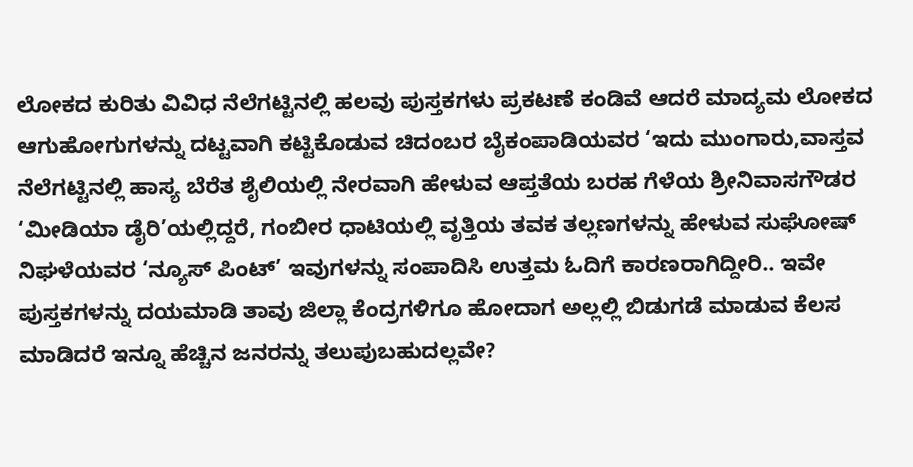ಲೋಕದ ಕುರಿತು ವಿವಿಧ ನೆಲೆಗಟ್ಟಿನಲ್ಲಿ ಹಲವು ಪುಸ್ತಕಗಳು ಪ್ರಕಟಣೆ ಕಂಡಿವೆ ಆದರೆ ಮಾದ್ಯಮ ಲೋಕದ ಆಗುಹೋಗುಗಳನ್ನು ದಟ್ಟವಾಗಿ ಕಟ್ಟಿಕೊಡುವ ಚಿದಂಬರ ಬೈಕಂಪಾಡಿಯವರ ‘ಇದು ಮುಂಗಾರು,ವಾಸ್ತವ ನೆಲೆಗಟ್ಟಿನಲ್ಲಿ ಹಾಸ್ಯ ಬೆರೆತ ಶೈಲಿಯಲ್ಲಿ ನೇರವಾಗಿ ಹೇಳುವ ಆಪ್ತತೆಯ ಬರಹ ಗೆಳೆಯ ಶ್ರೀನಿವಾಸಗೌಡರ ‘ಮೀಡಿಯಾ ಡೈರಿ’ಯಲ್ಲಿದ್ದರೆ, ಗಂಬೀರ ಧಾಟಿಯಲ್ಲಿ ವೃತ್ತಿಯ ತವಕ ತಲ್ಲಣಗಳನ್ನು ಹೇಳುವ ಸುಘೋಷ್ ನಿಘಳೆಯವರ ‘ನ್ಯೂಸ್ ಪಿಂಟ್’ ಇವುಗಳನ್ನು ಸಂಪಾದಿಸಿ ಉತ್ತಮ ಓದಿಗೆ ಕಾರಣರಾಗಿದ್ದೀರಿ.. ಇವೇ ಪುಸ್ತಕಗಳನ್ನು ದಯಮಾಡಿ ತಾವು ಜಿಲ್ಲಾ ಕೆಂದ್ರಗಳಿಗೂ ಹೋದಾಗ ಅಲ್ಲಲ್ಲಿ ಬಿಡುಗಡೆ ಮಾಡುವ ಕೆಲಸ ಮಾಡಿದರೆ ಇನ್ನೂ ಹೆಚ್ಚಿನ ಜನರನ್ನು ತಲುಪುಬಹುದಲ್ಲವೇ?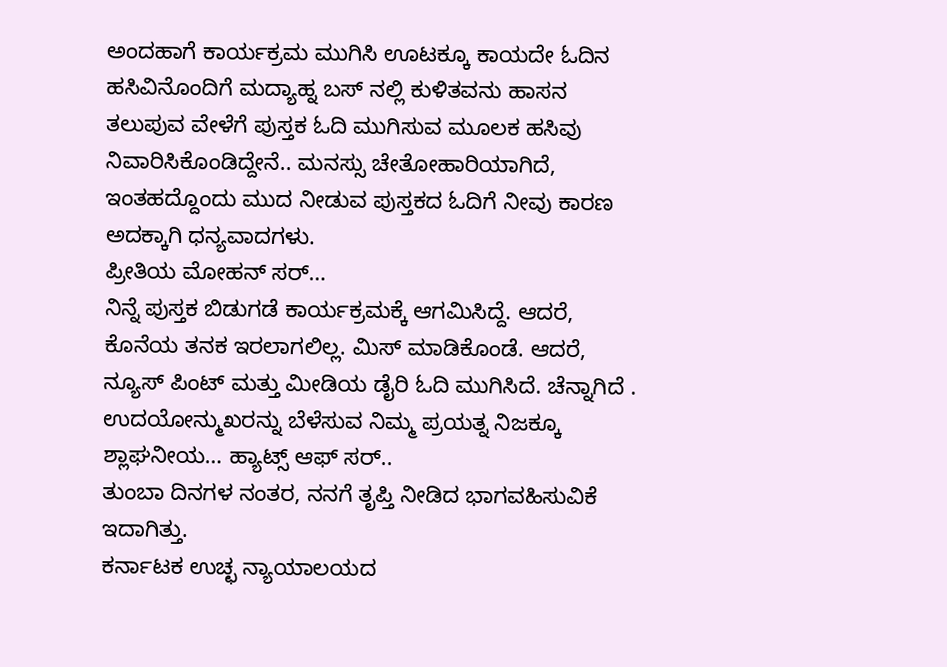ಅಂದಹಾಗೆ ಕಾರ್ಯಕ್ರಮ ಮುಗಿಸಿ ಊಟಕ್ಕೂ ಕಾಯದೇ ಓದಿನ ಹಸಿವಿನೊಂದಿಗೆ ಮದ್ಯಾಹ್ನ ಬಸ್ ನಲ್ಲಿ ಕುಳಿತವನು ಹಾಸನ ತಲುಪುವ ವೇಳೆಗೆ ಪುಸ್ತಕ ಓದಿ ಮುಗಿಸುವ ಮೂಲಕ ಹಸಿವು ನಿವಾರಿಸಿಕೊಂಡಿದ್ದೇನೆ.. ಮನಸ್ಸು ಚೇತೋಹಾರಿಯಾಗಿದೆ, ಇಂತಹದ್ದೊಂದು ಮುದ ನೀಡುವ ಪುಸ್ತಕದ ಓದಿಗೆ ನೀವು ಕಾರಣ ಅದಕ್ಕಾಗಿ ಧನ್ಯವಾದಗಳು.
ಪ್ರೀತಿಯ ಮೋಹನ್ ಸರ್…
ನಿನ್ನೆ ಪುಸ್ತಕ ಬಿಡುಗಡೆ ಕಾರ್ಯಕ್ರಮಕ್ಕೆ ಆಗಮಿಸಿದ್ದೆ. ಆದರೆ, ಕೊನೆಯ ತನಕ ಇರಲಾಗಲಿಲ್ಲ. ಮಿಸ್ ಮಾಡಿಕೊಂಡೆ. ಆದರೆ, ನ್ಯೂಸ್ ಪಿಂಟ್ ಮತ್ತು ಮೀಡಿಯ ಡೈರಿ ಓದಿ ಮುಗಿಸಿದೆ. ಚೆನ್ನಾಗಿದೆ . ಉದಯೋನ್ಮುಖರನ್ನು ಬೆಳೆಸುವ ನಿಮ್ಮ ಪ್ರಯತ್ನ ನಿಜಕ್ಕೂ ಶ್ಲಾಘನೀಯ… ಹ್ಯಾಟ್ಸ್ ಆಫ್ ಸರ್..
ತುಂಬಾ ದಿನಗಳ ನಂತರ, ನನಗೆ ತೃಪ್ತಿ ನೀಡಿದ ಭಾಗವಹಿಸುವಿಕೆ ಇದಾಗಿತ್ತು.
ಕರ್ನಾಟಕ ಉಚ್ಛ ನ್ಯಾಯಾಲಯದ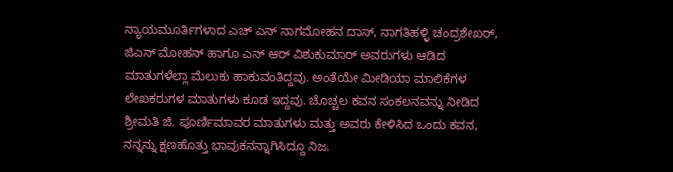ನ್ಯಾಯಮೂರ್ತಿಗಳಾದ ಎಚ್ ಎನ್ ನಾಗಮೋಹನ ದಾಸ್, ನಾಗತಿಹಳ್ಳಿ ಚಂದ್ರಶೇಖರ್, ಜಿಎನ್ ಮೋಹನ್ ಹಾಗೂ ಎನ್ ಆರ್ ವಿಶುಕುಮಾರ್ ಅವರುಗಳು ಆಡಿದ ಮಾತುಗಳೆಲ್ಲಾ ಮೆಲುಕು ಹಾಕುವಂತಿದ್ದವು. ಅಂತೆಯೇ ಮೀಡಿಯಾ ಮಾಲಿಕೆಗಳ ಲೇಖಕರುಗಳ ಮಾತುಗಳು ಕೂಡ ಇದ್ದವು. ಚೊಚ್ಚಲ ಕವನ ಸಂಕಲನವನ್ನು ನೀಡಿದ ಶ್ರೀಮತಿ ಜಿ. ಪೂರ್ಣಿಮಾವರ ಮಾತುಗಳು ಮತ್ತು ಅವರು ಕೇಳಿಸಿದ ಒಂದು ಕವನ, ನನ್ನನ್ನು ಕ್ಷಣಹೊತ್ತು ಭಾವುಕನನ್ನಾಗಿಸಿದ್ದೂ ನಿಜ.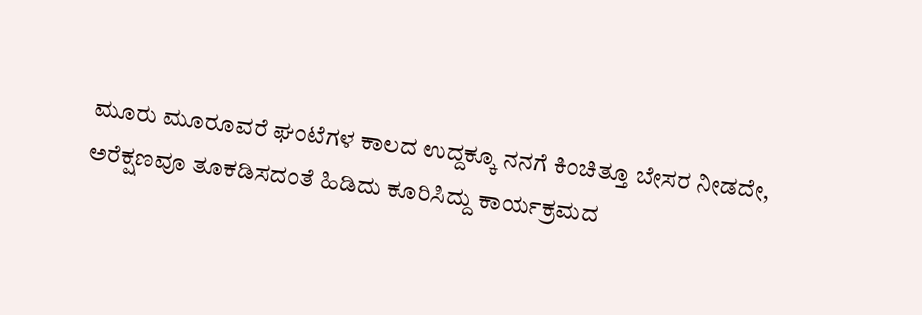ಮೂರು ಮೂರೂವರೆ ಘಂಟೆಗಳ ಕಾಲದ ಉದ್ದಕ್ಕೂ ನನಗೆ ಕಿಂಚಿತ್ತೂ ಬೇಸರ ನೀಡದೇ, ಅರೆಕ್ಷಣವೂ ತೂಕಡಿಸದಂತೆ ಹಿಡಿದು ಕೂರಿಸಿದ್ದು ಕಾರ್ಯಕ್ರಮದ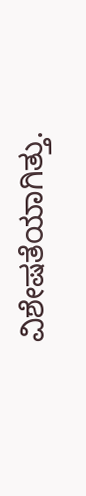ವಿಶೇಷತೆಯಾಗಿತ್ತು.